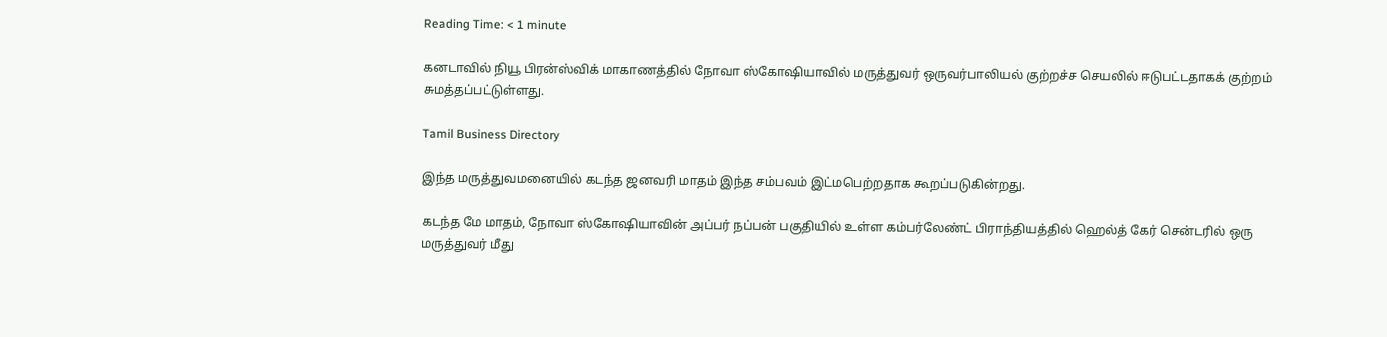Reading Time: < 1 minute

கனடாவில் நியூ பிரன்ஸ்விக் மாகாணத்தில் நோவா ஸ்கோஷியாவில் மருத்துவர் ஒருவர்பாலியல் குற்றச்ச செயலில் ஈடுபட்டதாகக் குற்றம் சுமத்தப்பட்டுள்ளது.

Tamil Business Directory

இந்த மருத்துவமனையில் கடந்த ஜனவரி மாதம் இந்த சம்பவம் இட்மபெற்றதாக கூறப்படுகின்றது.

கடந்த மே மாதம், நோவா ஸ்கோஷியாவின் அப்பர் நப்பன் பகுதியில் உள்ள கம்பர்லேண்ட் பிராந்தியத்தில் ஹெல்த் கேர் சென்டரில் ஒரு மருத்துவர் மீது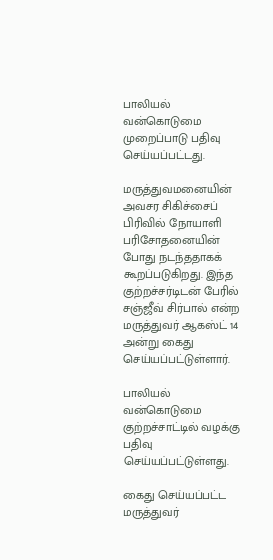பாலியல் வன்கொடுமை முறைப்பாடு பதிவு செய்யப்பட்டது.

மருத்துவமனையின் அவசர சிகிச்சைப் பிரிவில் நோயாளி பரிசோதனையின் போது நடந்ததாகக் கூறப்படுகிறது. இந்த குற்றச்சர்டிடன் பேரில் சஞ்ஜீவ் சிர்பால் என்ற மருத்துவர் ஆகஸ்ட் 14 அன்று கைது செய்யப்பட்டுள்ளார்.

பாலியல் வன்கொடுமை குற்றச்சாட்டில் வழக்கு பதிவு செய்யப்பட்டுள்ளது.

கைது செய்யப்பட்ட மருத்துவர்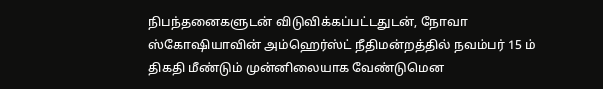நிபந்தனைகளுடன் விடுவிக்கப்பட்டதுடன், நோவா ஸ்கோஷியாவின் அம்ஹெர்ஸ்ட் நீதிமன்றத்தில் நவம்பர் 15 ம் திகதி மீண்டும் முன்னிலையாக வேண்டுமென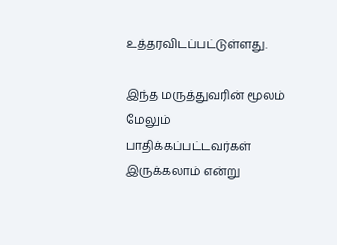உத்தரவிடப்பட்டுள்ளது.

இந்த மருத்துவரின் மூலம் மேலும் பாதிக்கப்பட்டவர்கள் இருக்கலாம் என்று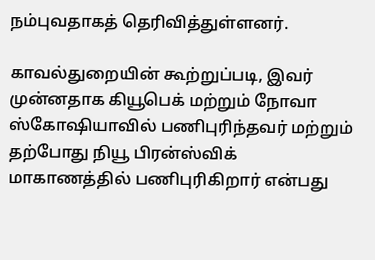நம்புவதாகத் தெரிவித்துள்ளனர்.

காவல்துறையின் கூற்றுப்படி, இவர் முன்னதாக கியூபெக் மற்றும் நோவா ஸ்கோஷியாவில் பணிபுரிந்தவர் மற்றும் தற்போது நியூ பிரன்ஸ்விக் மாகாணத்தில் பணிபுரிகிறார் என்பது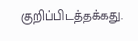குறிப்பிடத்தக்கது.